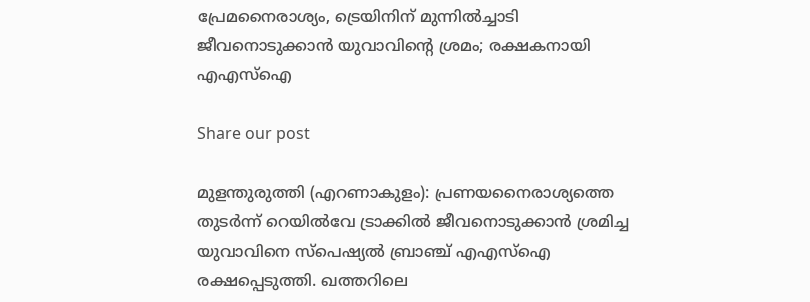പ്രേമനൈരാശ്യം, ട്രെയിനിന് മുന്നിൽച്ചാടി ജീവനൊടുക്കാൻ യുവാവിന്റെ ശ്രമം; രക്ഷകനായി എഎസ്ഐ

Share our post

മുളന്തുരുത്തി (എറണാകുളം): പ്രണയനൈരാശ്യത്തെ തുടർന്ന് റെയിൽവേ ട്രാക്കിൽ ജീവനൊടുക്കാൻ ശ്രമിച്ച യുവാവിനെ സ്‌പെഷ്യൽ ബ്രാഞ്ച് എഎസ്‌ഐ രക്ഷപ്പെടുത്തി. ഖത്തറിലെ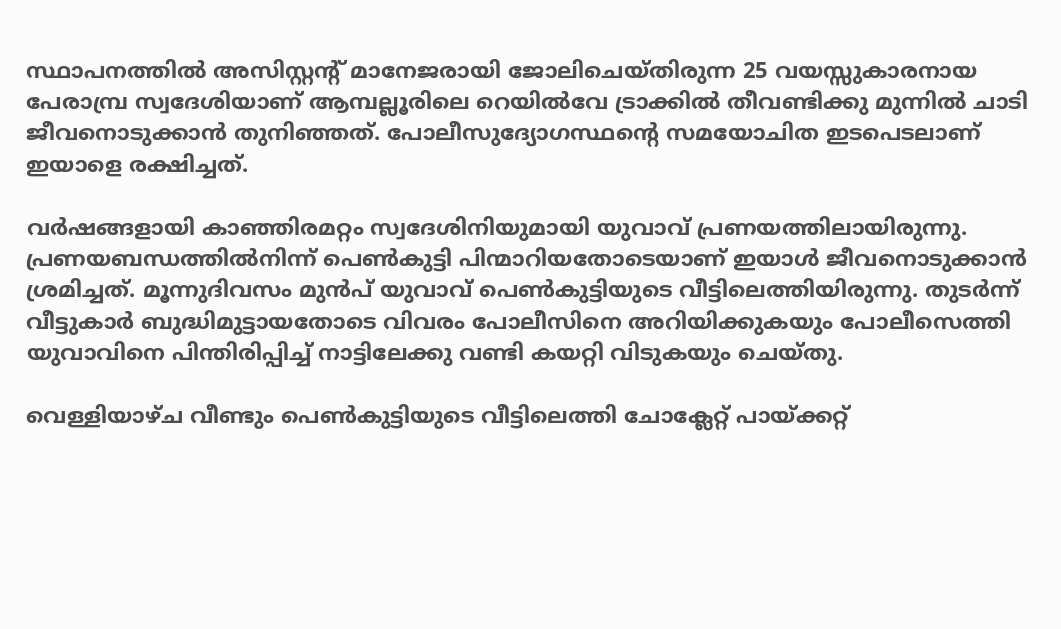സ്ഥാപനത്തിൽ അസിസ്റ്റന്റ് മാനേജരായി ജോലിചെയ്തിരുന്ന 25 വയസ്സുകാരനായ പേരാമ്പ്ര സ്വദേശിയാണ് ആമ്പല്ലൂരിലെ റെയിൽവേ ട്രാക്കിൽ തീവണ്ടിക്കു മുന്നിൽ ചാടി ജീവനൊടുക്കാൻ തുനിഞ്ഞത്. പോലീസുദ്യോഗസ്ഥന്റെ സമയോചിത ഇടപെടലാണ് ഇയാളെ രക്ഷിച്ചത്.

വർഷങ്ങളായി കാഞ്ഞിരമറ്റം സ്വദേശിനിയുമായി യുവാവ് പ്രണയത്തിലായിരുന്നു. പ്രണയബന്ധത്തിൽനിന്ന് പെൺകുട്ടി പിന്മാറിയതോടെയാണ് ഇയാൾ ജീവനൊടുക്കാൻ ശ്രമിച്ചത്. മൂന്നുദിവസം മുൻപ് യുവാവ് പെൺകുട്ടിയുടെ വീട്ടിലെത്തിയിരുന്നു. തുടർന്ന് വീട്ടുകാർ ബുദ്ധിമുട്ടായതോടെ വിവരം പോലീസിനെ അറിയിക്കുകയും പോലീസെത്തി യുവാവിനെ പിന്തിരിപ്പിച്ച് നാട്ടിലേക്കു വണ്ടി കയറ്റി വിടുകയും ചെയ്തു.

വെള്ളിയാഴ്ച വീണ്ടും പെൺകുട്ടിയുടെ വീട്ടിലെത്തി ചോക്ലേറ്റ് പായ്ക്കറ്റ്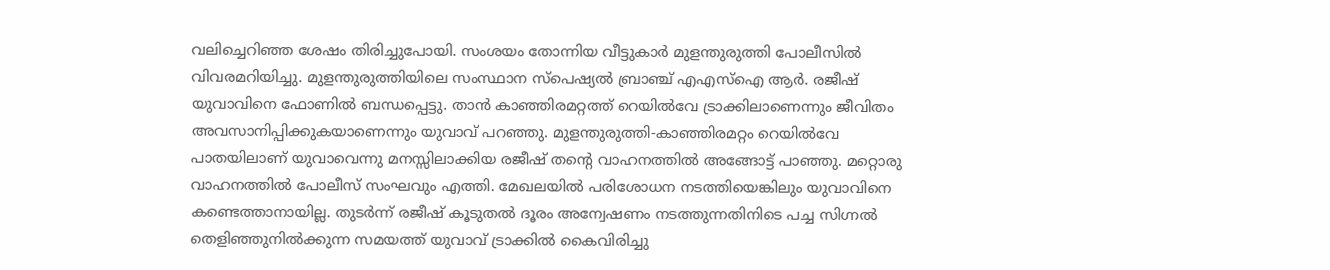വലിച്ചെറിഞ്ഞ ശേഷം തിരിച്ചുപോയി. സംശയം തോന്നിയ വീട്ടുകാർ മുളന്തുരുത്തി പോലീസിൽ വിവരമറിയിച്ചു. മുളന്തുരുത്തിയിലെ സംസ്ഥാന സ്‌പെഷ്യൽ ബ്രാഞ്ച് എഎസ്‌ഐ ആർ. രജീഷ് യുവാവിനെ ഫോണിൽ ബന്ധപ്പെട്ടു. താൻ കാഞ്ഞിരമറ്റത്ത് റെയിൽവേ ട്രാക്കിലാണെന്നും ജീവിതം അവസാനിപ്പിക്കുകയാണെന്നും യുവാവ് പറഞ്ഞു. മുളന്തുരുത്തി-കാഞ്ഞിരമറ്റം റെയിൽവേ പാതയിലാണ് യുവാവെന്നു മനസ്സിലാക്കിയ രജീഷ് തന്റെ വാഹനത്തിൽ അങ്ങോട്ട് പാഞ്ഞു. മറ്റൊരു വാഹനത്തിൽ പോലീസ് സംഘവും എത്തി. മേഖലയിൽ പരിശോധന നടത്തിയെങ്കിലും യുവാവിനെ കണ്ടെത്താനായില്ല. തുടർന്ന് രജീഷ് കൂടുതൽ ദൂരം അന്വേഷണം നടത്തുന്നതിനിടെ പച്ച സിഗ്നൽ തെളിഞ്ഞുനിൽക്കുന്ന സമയത്ത് യുവാവ് ട്രാക്കിൽ കൈവിരിച്ചു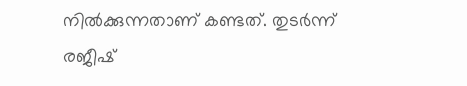നിൽക്കുന്നതാണ് കണ്ടത്. തുടർന്ന് രജീഷ്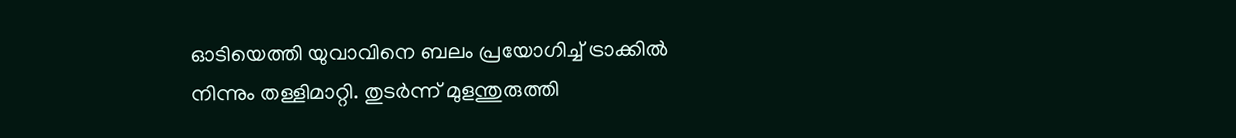ഓടിയെത്തി യുവാവിനെ ബലം പ്രയോഗിച്ച് ട്രാക്കിൽ നിന്നും തള്ളിമാറ്റി. തുടർന്ന് മുളന്തുരുത്തി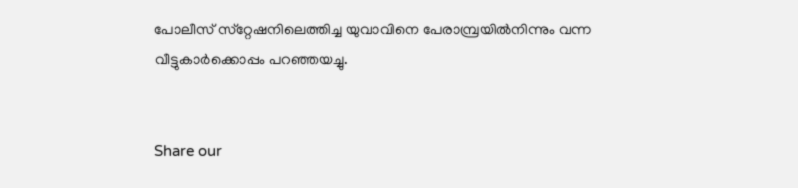പോലീസ് സ്‌റ്റേഷനിലെത്തിച്ച യുവാവിനെ പേരാമ്പ്രയിൽനിന്നും വന്ന വീട്ടുകാർക്കൊപ്പം പറഞ്ഞയച്ചു.


Share our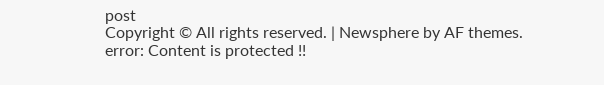post
Copyright © All rights reserved. | Newsphere by AF themes.
error: Content is protected !!